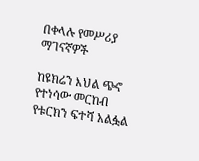በቀላሉ የመሥሪያ ማገናኛዎች

ከዩክሬን እህል ጭኖ የተነሳው መርከብ የቱርክን ፍተሻ አልፏል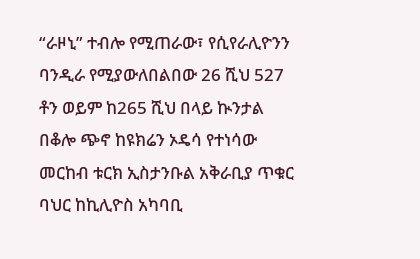“ራዞኒ” ተብሎ የሚጠራው፣ የሲየራሊዮንን ባንዲራ የሚያውለበልበው 26 ሺህ 527 ቶን ወይም ከ265 ሺህ በላይ ኲንታል በቆሎ ጭኖ ከዩክሬን ኦዴሳ የተነሳው መርከብ ቱርክ ኢስታንቡል አቅራቢያ ጥቁር ባህር ከኪሊዮስ አካባቢ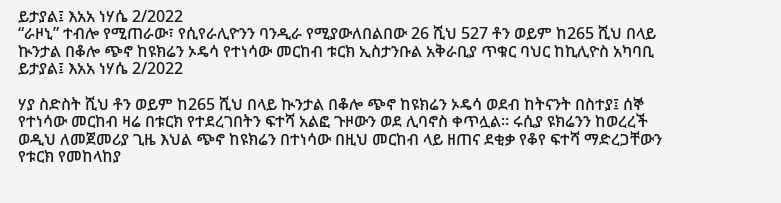ይታያል፤ እአአ ነሃሴ 2/2022
“ራዞኒ” ተብሎ የሚጠራው፣ የሲየራሊዮንን ባንዲራ የሚያውለበልበው 26 ሺህ 527 ቶን ወይም ከ265 ሺህ በላይ ኲንታል በቆሎ ጭኖ ከዩክሬን ኦዴሳ የተነሳው መርከብ ቱርክ ኢስታንቡል አቅራቢያ ጥቁር ባህር ከኪሊዮስ አካባቢ ይታያል፤ እአአ ነሃሴ 2/2022

ሃያ ስድስት ሺህ ቶን ወይም ከ265 ሺህ በላይ ኲንታል በቆሎ ጭኖ ከዩክሬን ኦዴሳ ወደብ ከትናንት በስተያ፤ ሰኞ የተነሳው መርከብ ዛሬ በቱርክ የተደረገበትን ፍተሻ አልፎ ጉዞውን ወደ ሊባኖስ ቀጥሏል። ሩሲያ ዩክሬንን ከወረረች ወዲህ ለመጀመሪያ ጊዜ እህል ጭኖ ከዩክሬን በተነሳው በዚህ መርከብ ላይ ዘጠና ደቂቃ የቆየ ፍተሻ ማድረጋቸውን የቱርክ የመከላከያ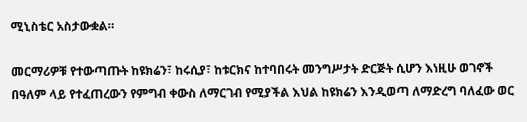ሚኒስቴር አስታውቋል።

መርማሪዎቹ የተውጣጡት ከዩክሬን፣ ከሩሲያ፣ ከቱርክና ከተባበሩት መንግሥታት ድርጅት ሲሆን እነዚሁ ወገኖች በዓለም ላይ የተፈጠረውን የምግብ ቀውስ ለማርገብ የሚያችል እህል ከዩክሬን እንዲወጣ ለማድረግ ባለፈው ወር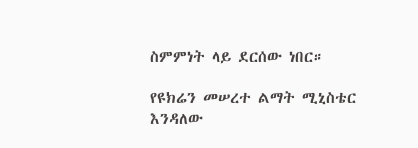ስምምነት ላይ ደርሰው ነበር።

የዩክሬን መሠረተ ልማት ሚኒስቴር እንዳለው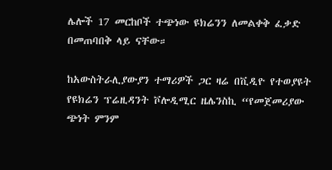ሌሎች 17 መርከቦች ተጭነው ዩክሬንን ለመልቀቅ ፈቃድ በመጠባበቅ ላይ ናቸው።

ከአውስትራሊያውያን ተማሪዎች ጋር ዛሬ በቪዲዮ የተወያዩት የዩክሬን ፕሬዚዳንት ቮሎዲሚር ዜሌንስኪ “የመጀመሪያው ጭነት ምንም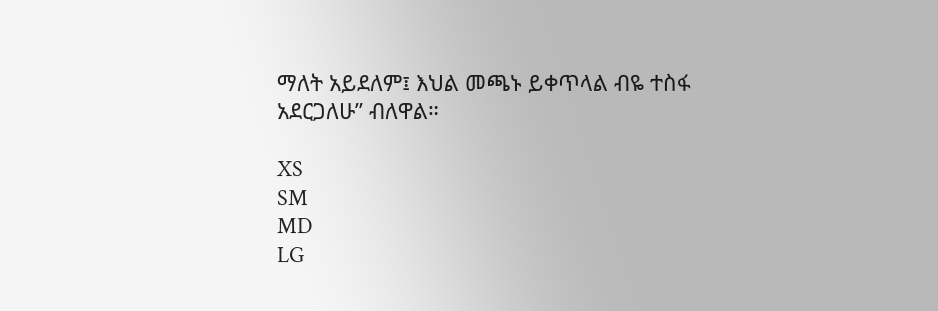ማለት አይደለም፤ እህል መጫኑ ይቀጥላል ብዬ ተስፋ አደርጋለሁ” ብለዋል።

XS
SM
MD
LG